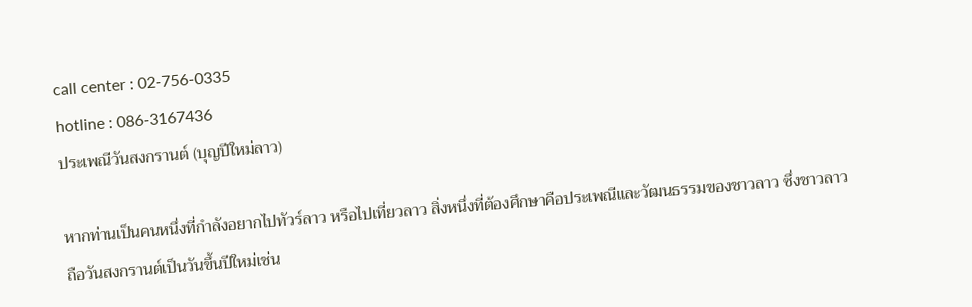call center : 02-756-0335
hotline : 086-3167436
ประเพณีวันสงกรานต์ (บุญปีใหม่ลาว)

หากท่านเป็นคนหนึ่งที่กำลังอยากไปทัวร์ลาว หรือไปเที่ยวลาว สิ่งหนึ่งที่ต้องศึกษาคือประเพณีและวัฒนธรรมของชาวลาว ซึ่งชาวลาวถือวันสงกรานต์เป็นวันขึ้นปีใหม่เช่น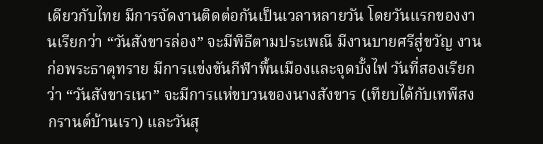เดียวกับไทย มีการจัดงานติดต่อกันเป็นเวลาหลายวัน โดยวันแรกของงานเรียกว่า “วันสังขารล่อง” จะมีพิธีตามประเพณี มีงานบายศรีสู่ขวัญ งานก่อพระธาตุทราย มีการแข่งขันกีฬาพื้นเมืองและจุดบั้งไฟ วันที่สองเรียกว่า “วันสังขารเนา” จะมีการแห่ขบวนของนางสังขาร (เทียบได้กับเทพีสงกรานต์บ้านเรา) และวันสุ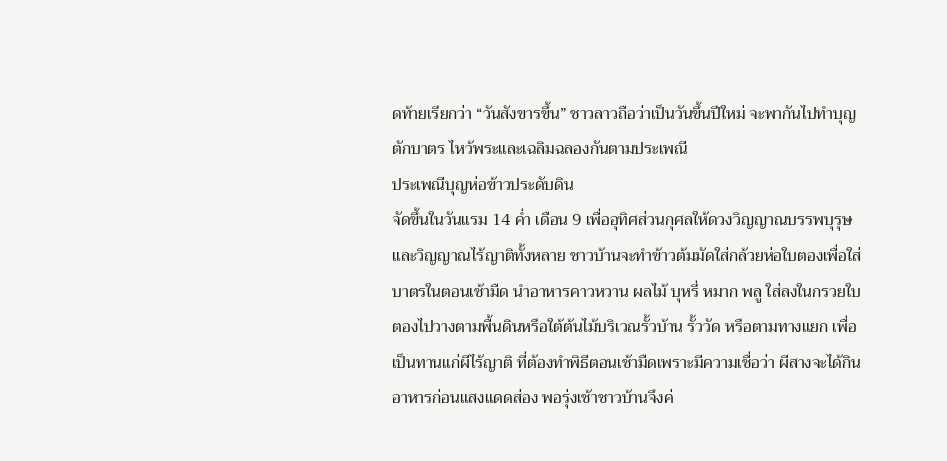ดท้ายเรียกว่า “วันสังขารขึ้น” ชาวลาวถือว่าเป็นวันขึ้นปีใหม่ จะพากันไปทำบุญตักบาตร ไหว้พระและเฉลิมฉลองกันตามประเพณี
ประเพณีบุญห่อข้าวประดับดิน
จัดขึ้นในวันแรม 14 ค่ำ เดือน 9 เพื่ออุทิศส่วนกุศลให้ดวงวิญญาณบรรพบุรุษและวิญญาณไร้ญาติทั้งหลาย ชาวบ้านจะทำข้าวต้มมัดใส่กล้วยห่อใบตองเพื่อใส่บาตรในตอนเช้ามืด นำอาหารคาวหวาน ผลไม้ บุหรี่ หมาก พลู ใส่ลงในกรวยใบตองไปวางตามพื้นดินหรือใต้ต้นไม้บริเวณรั้วบ้าน รั้ววัด หรือตามทางแยก เพื่อเป็นทานแก่ผีไร้ญาติ ที่ต้องทำพิธีตอนเช้ามืดเพราะมีความเชื่อว่า ผีสางจะได้กินอาหารก่อนแสงแดดส่อง พอรุ่งเช้าชาวบ้านจึงค่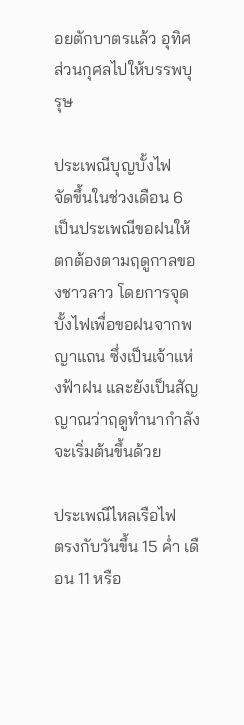อยตักบาตรแล้ว อุทิศส่วนกุศลไปให้บรรพบุรุษ

ประเพณีบุญบั้งไฟ
จัดขึ้นในช่วงเดือน 6 เป็นประเพณีขอฝนให้ตกต้องตามฤดูกาลของชาวลาว โดยการจุดบั้งไฟเพื่อขอฝนจากพญาแถน ซึ่งเป็นเจ้าแห่งฟ้าฝน และยังเป็นสัญญาณว่าฤดูทำนากำลังจะเริ่มต้นขึ้นด้วย

ประเพณีไหลเรือไฟ
ตรงกับวันขึ้น 15 ค่ำ เดือน 11 หรือ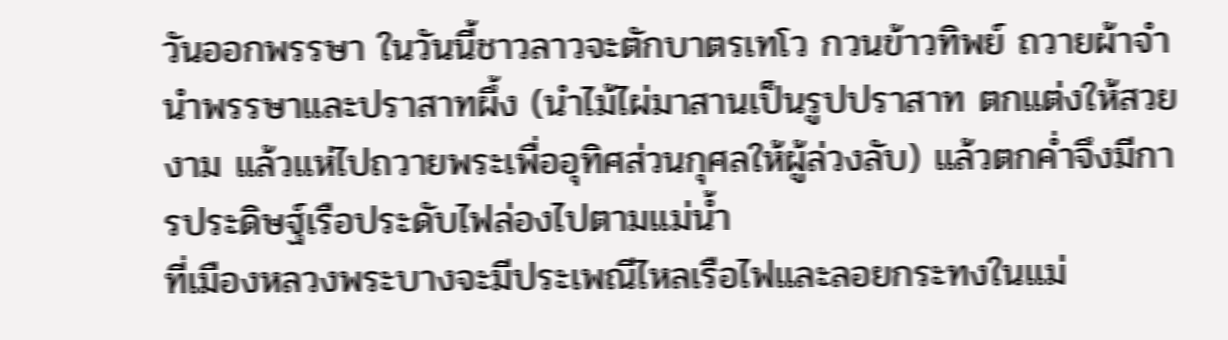วันออกพรรษา ในวันนี้ชาวลาวจะตักบาตรเทโว กวนข้าวทิพย์ ถวายผ้าจำนำพรรษาและปราสาทผึ้ง (นำไม้ไผ่มาสานเป็นรูปปราสาท ตกแต่งให้สวยงาม แล้วแห่ไปถวายพระเพื่ออุทิศส่วนกุศลให้ผู้ล่วงลับ) แล้วตกค่ำจึงมีการประดิษฐ์เรือประดับไฟล่องไปตามแม่น้ำ
ที่เมืองหลวงพระบางจะมีประเพณีไหลเรือไฟและลอยกระทงในแม่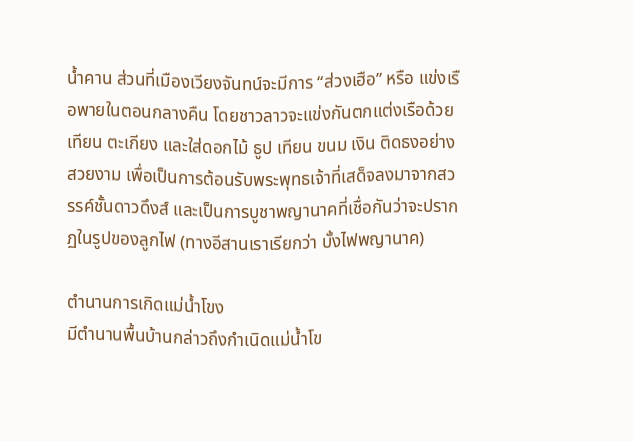น้ำคาน ส่วนที่เมืองเวียงจันทน์จะมีการ “ส่วงเฮือ” หรือ แข่งเรือพายในตอนกลางคืน โดยชาวลาวจะแข่งกันตกแต่งเรือด้วยเทียน ตะเกียง และใส่ดอกไม้ ธูป เทียน ขนม เงิน ติดธงอย่างสวยงาม เพื่อเป็นการต้อนรับพระพุทธเจ้าที่เสด็จลงมาจากสวรรค์ชั้นดาวดึงส์ และเป็นการบูชาพญานาคที่เชื่อกันว่าจะปรากฏในรูปของลูกไฟ (ทางอีสานเราเรียกว่า บั้งไฟพญานาค)

ตำนานการเกิดแม่น้ำโขง
มีตำนานพื้นบ้านกล่าวถึงกำเนิดแม่น้ำโข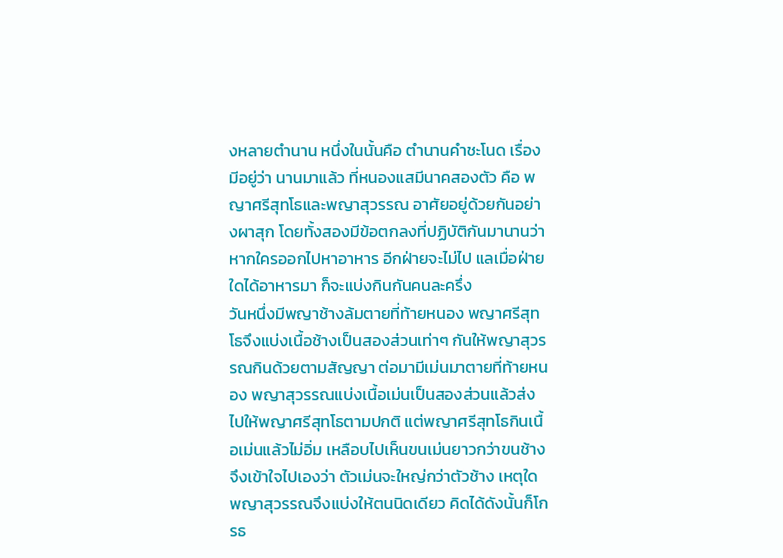งหลายตำนาน หนึ่งในนั้นคือ ตำนานคำชะโนด เรื่องมีอยู่ว่า นานมาแล้ว ที่หนองแสมีนาคสองตัว คือ พญาศรีสุทโธและพญาสุวรรณ อาศัยอยู่ด้วยกันอย่างผาสุก โดยทั้งสองมีข้อตกลงที่ปฏิบัติกันมานานว่า หากใครออกไปหาอาหาร อีกฝ่ายจะไม่ไป แลเมื่อฝ่ายใดได้อาหารมา ก็จะแบ่งกินกันคนละครึ่ง
วันหนึ่งมีพญาช้างล้มตายที่ท้ายหนอง พญาศรีสุทโธจึงแบ่งเนื้อช้างเป็นสองส่วนเท่าๆ กันให้พญาสุวรรณกินด้วยตามสัญญา ต่อมามีเม่นมาตายที่ท้ายหนอง พญาสุวรรณแบ่งเนื้อเม่นเป็นสองส่วนแล้วส่งไปให้พญาศรีสุทโธตามปกติ แต่พญาศรีสุทโธกินเนื้อเม่นแล้วไม่อิ่ม เหลือบไปเห็นขนเม่นยาวกว่าขนช้าง จึงเข้าใจไปเองว่า ตัวเม่นจะใหญ่กว่าตัวช้าง เหตุใดพญาสุวรรณจึงแบ่งให้ตนนิดเดียว คิดได้ดังนั้นก็โกรธ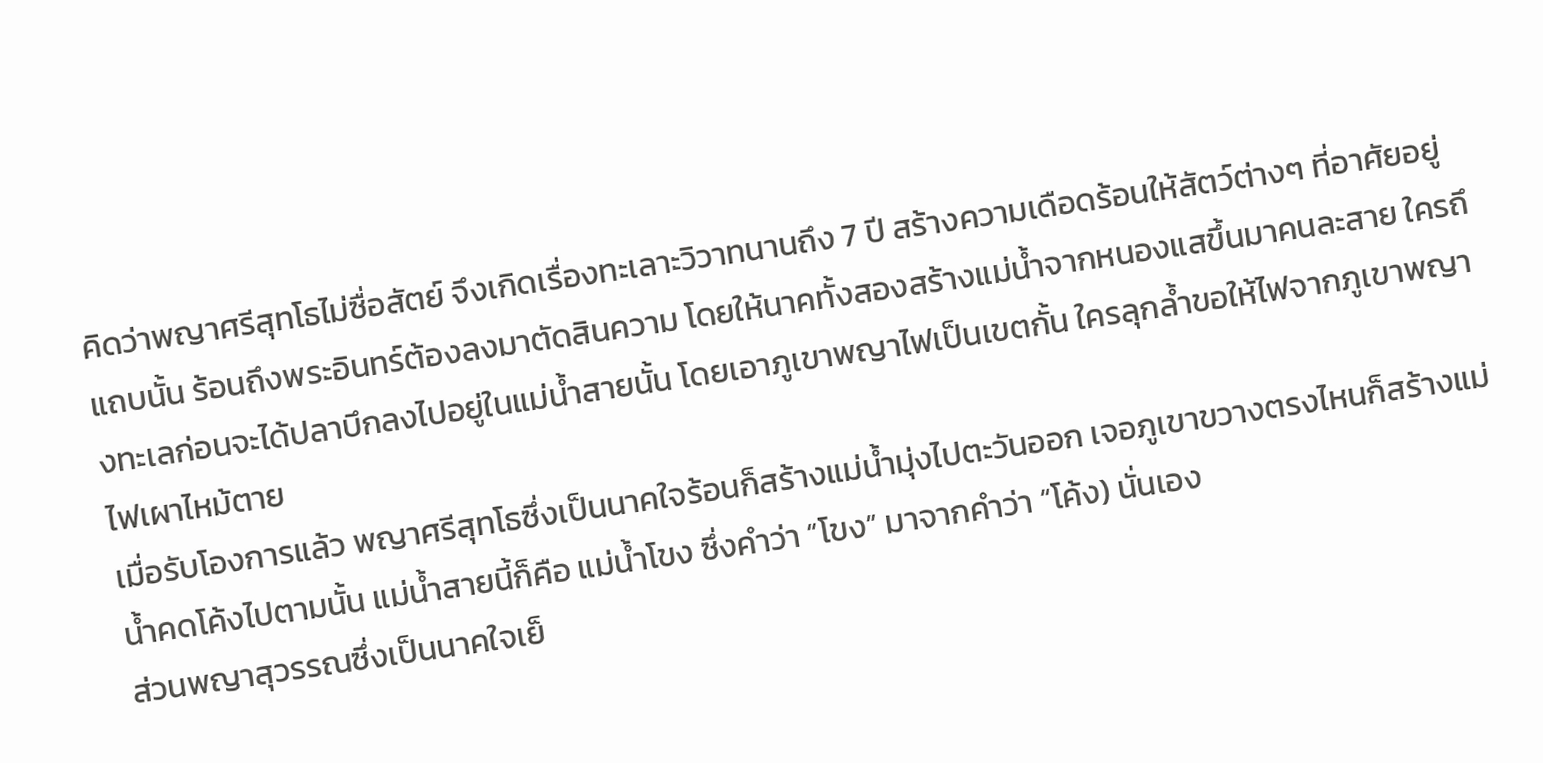คิดว่าพญาศรีสุทโธไม่ซื่อสัตย์ จึงเกิดเรื่องทะเลาะวิวาทนานถึง 7 ปี สร้างความเดือดร้อนให้สัตว์ต่างๆ ที่อาศัยอยู่แถบนั้น ร้อนถึงพระอินทร์ต้องลงมาตัดสินความ โดยให้นาคทั้งสองสร้างแม่น้ำจากหนองแสขึ้นมาคนละสาย ใครถึงทะเลก่อนจะได้ปลาบึกลงไปอยู่ในแม่น้ำสายนั้น โดยเอาภูเขาพญาไฟเป็นเขตกั้น ใครลุกล้ำขอให้ไฟจากภูเขาพญาไฟเผาไหม้ตาย
เมื่อรับโองการแล้ว พญาศรีสุทโธซึ่งเป็นนาคใจร้อนก็สร้างแม่น้ำมุ่งไปตะวันออก เจอภูเขาขวางตรงไหนก็สร้างแม่น้ำคดโค้งไปตามนั้น แม่น้ำสายนี้ก็คือ แม่น้ำโขง ซึ่งคำว่า “โขง” มาจากคำว่า “โค้ง) นั่นเอง
ส่วนพญาสุวรรณซึ่งเป็นนาคใจเย็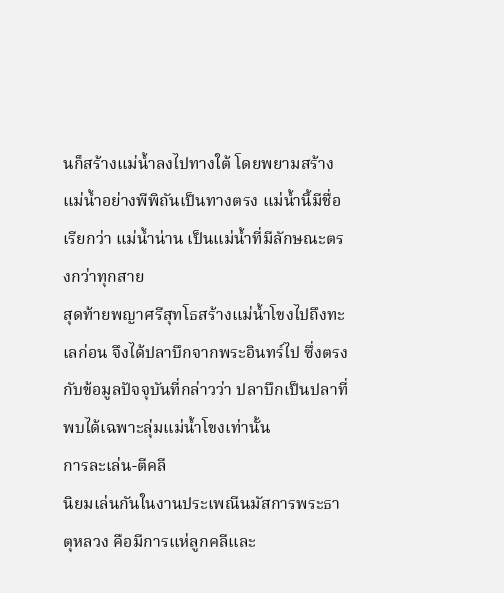นก็สร้างแม่น้ำลงไปทางใต้ โดยพยามสร้างแม่น้ำอย่างพีพิถันเป็นทางตรง แม่น้ำนี้มีชื่อเรียกว่า แม่น้ำน่าน เป็นแม่น้ำที่มีลักษณะตรงกว่าทุกสาย
สุดท้ายพญาศรีสุทโธสร้างแม่น้ำโขงไปถึงทะเลก่อน จึงได้ปลาบึกจากพระอินทร์ไป ซึ่งตรงกับข้อมูลปัจจุบันที่กล่าวว่า ปลาบึกเป็นปลาที่พบได้เฉพาะลุ่มแม่น้ำโขงเท่านั้น
การละเล่น-ตีคลี
นิยมเล่นกันในงานประเพณีนมัสการพระธาตุหลวง คือมีการแห่ลูกคลีและ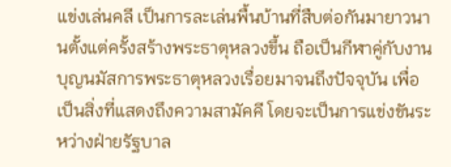แข่งเล่นคลี เป็นการละเล่นพื้นบ้านที่สืบต่อกันมายาวนานตั้งแต่ครั้งสร้างพระธาตุหลวงขึ้น ถือเป็นกีฬาคู่กับงานบุญนมัสการพระธาตุหลวงเรื่อยมาจนถึงปัจจุบัน เพื่อเป็นสิ่งที่แสดงถึงความสามัคคี โดยจะเป็นการแข่งขันระหว่างฝ่ายรัฐบาล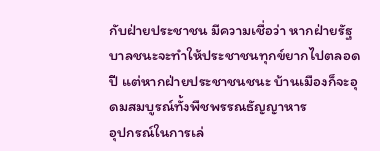กับฝ่ายประชาชน มีความเชื่อว่า หากฝ่ายรัฐบาลชนะจะทำให้ประชาชนทุกข์ยากไปตลอดปี แต่หากฝ่ายประชาชนชนะ บ้านเมืองก็จะอุดมสมบูรณ์ทั้งพืชพรรณธัญญาหาร
อุปกรณ์ในการเล่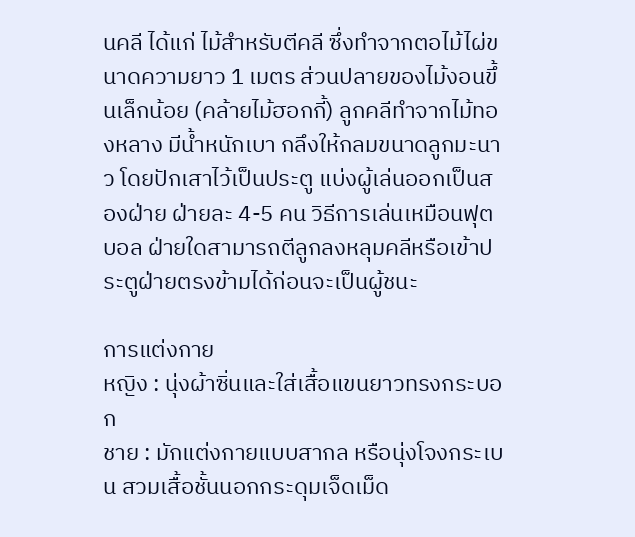นคลี ได้แก่ ไม้สำหรับตีคลี ซึ่งทำจากตอไม้ไผ่ขนาดความยาว 1 เมตร ส่วนปลายของไม้งอนขึ้นเล็กน้อย (คล้ายไม้ฮอกกี้) ลูกคลีทำจากไม้ทองหลาง มีน้ำหนักเบา กลึงให้กลมขนาดลูกมะนาว โดยปักเสาไว้เป็นประตู แบ่งผู้เล่นออกเป็นสองฝ่าย ฝ่ายละ 4-5 คน วิธีการเล่นเหมือนฟุตบอล ฝ่ายใดสามารถตีลูกลงหลุมคลีหรือเข้าประตูฝ่ายตรงข้ามได้ก่อนจะเป็นผู้ชนะ

การแต่งกาย
หญิง : นุ่งผ้าซิ่นและใส่เสื้อแขนยาวทรงกระบอก
ชาย : มักแต่งกายแบบสากล หรือนุ่งโจงกระเบน สวมเสื้อชั้นนอกกระดุมเจ็ดเม็ด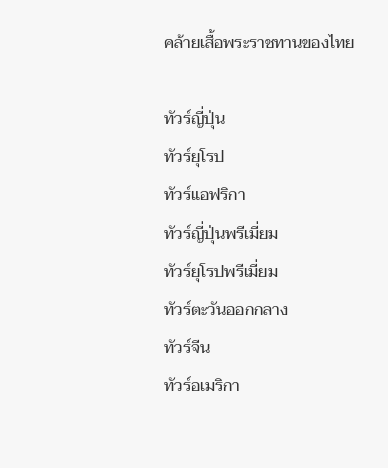คล้ายเสื้อพระราชทานของไทย

ทัวร์ญี่ปุ่น
ทัวร์ยุโรป
ทัวร์แอฟริกา
ทัวร์ญี่ปุ่นพรีเมี่ยม
ทัวร์ยุโรปพรีเมี่ยม
ทัวร์ตะวันออกกลาง
ทัวร์จีน
ทัวร์อเมริกา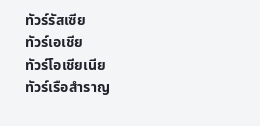ทัวร์รัสเซีย
ทัวร์เอเชีย
ทัวร์โอเชียเนีย
ทัวร์เรือสำราญ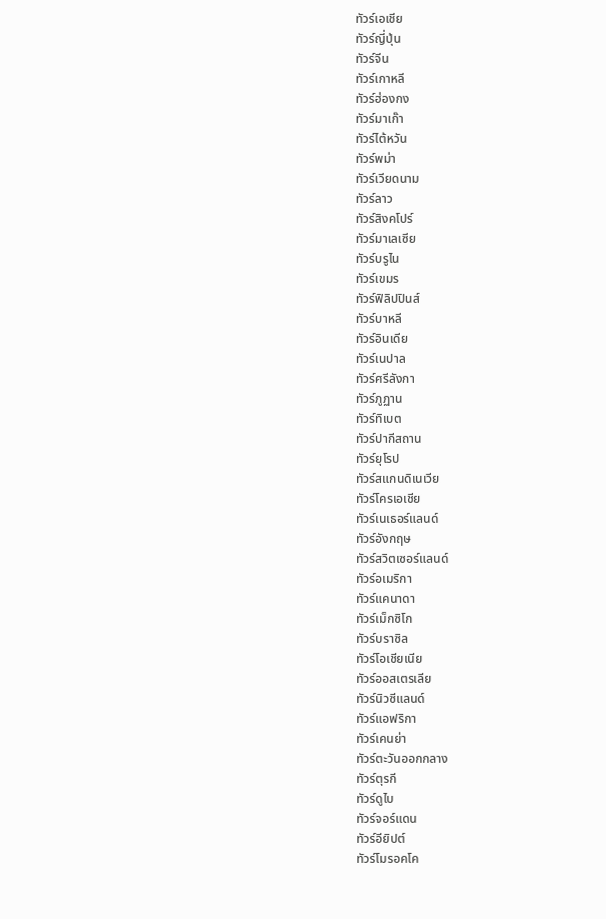ทัวร์เอเชีย
ทัวร์ญี่ปุ่น
ทัวร์จีน
ทัวร์เกาหลี
ทัวร์ฮ่องกง
ทัวร์มาเก๊า
ทัวร์ไต้หวัน
ทัวร์พม่า
ทัวร์เวียดนาม
ทัวร์ลาว
ทัวร์สิงคโปร์
ทัวร์มาเลเซีย
ทัวร์บรูไน
ทัวร์เขมร
ทัวร์ฟิลิปปินส์
ทัวร์บาหลี
ทัวร์อินเดีย
ทัวร์เนปาล
ทัวร์ศรีลังกา
ทัวร์ภูฏาน
ทัวร์ทิเบต
ทัวร์ปากีสถาน
ทัวร์ยุโรป
ทัวร์สแกนดิเนเวีย
ทัวร์โครเอเชีย
ทัวร์เนเธอร์แลนด์
ทัวร์อังกฤษ
ทัวร์สวิตเซอร์แลนด์
ทัวร์อเมริกา
ทัวร์แคนาดา
ทัวร์เม็กซิโก
ทัวร์บราซิล
ทัวร์โอเชียเนีย
ทัวร์ออสเตรเลีย
ทัวร์นิวซีแลนด์
ทัวร์แอฟริกา
ทัวร์เคนย่า
ทัวร์ตะวันออกกลาง
ทัวร์ตุรกี
ทัวร์ดูไบ
ทัวร์จอร์แดน
ทัวร์อียิปต์
ทัวร์โมรอคโค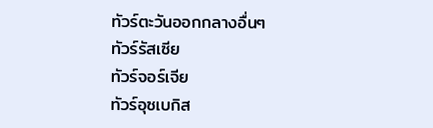ทัวร์ตะวันออกกลางอื่นๆ
ทัวร์รัสเซีย
ทัวร์จอร์เจีย
ทัวร์อุซเบกิส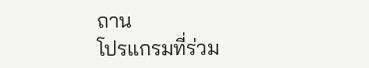ถาน
โปรแกรมที่ร่วม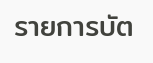รายการบัต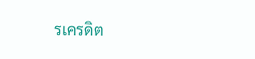รเครดิต